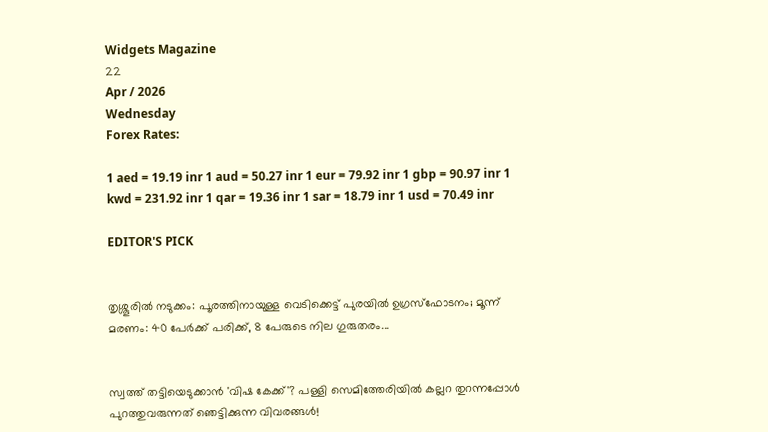Widgets Magazine
22
Apr / 2026
Wednesday
Forex Rates:

1 aed = 19.19 inr 1 aud = 50.27 inr 1 eur = 79.92 inr 1 gbp = 90.97 inr 1 kwd = 231.92 inr 1 qar = 19.36 inr 1 sar = 18.79 inr 1 usd = 70.49 inr

EDITOR'S PICK


തൃശ്ശൂരിൽ നടുക്കം: പൂരത്തിനായുള്ള വെടിക്കെട്ട് പുരയിൽ ഉഗ്രസ്ഫോടനം; മൂന്ന് മരണം: 40 പേർക്ക് പരിക്ക്, 8 പേരുടെ നില ഗുരുതരം...


സ്വത്ത് തട്ടിയെടുക്കാൻ 'വിഷ കേക്ക്'? പള്ളി സെമിത്തേരിയിൽ കല്ലറ തുറന്നപ്പോൾ പുറത്തുവരുന്നത് ഞെട്ടിക്കുന്ന വിവരങ്ങൾ!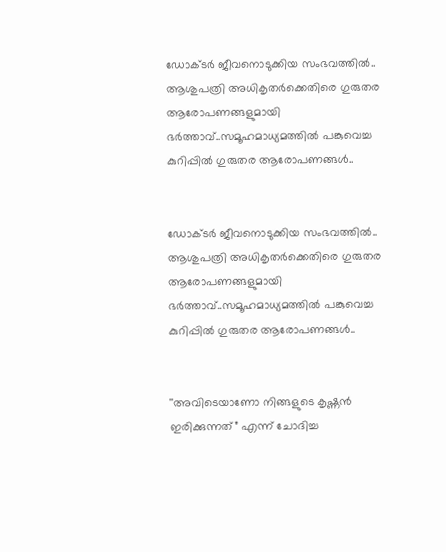ഡോക്ടര്‍ ജീവനൊടുക്കിയ സംഭവത്തില്‍.. ആശുപത്രി അധികൃതര്‍ക്കെതിരെ ഗുരുതര ആരോപണങ്ങളുമായി ഭര്‍ത്താവ്..സമൂഹമാധ്യമത്തില്‍ പങ്കുവെച്ച കുറിപ്പിൽ ഗുരുതര ആരോപണങ്ങൾ..


ഡോക്ടര്‍ ജീവനൊടുക്കിയ സംഭവത്തില്‍.. ആശുപത്രി അധികൃതര്‍ക്കെതിരെ ഗുരുതര ആരോപണങ്ങളുമായി ഭര്‍ത്താവ്..സമൂഹമാധ്യമത്തില്‍ പങ്കുവെച്ച കുറിപ്പിൽ ഗുരുതര ആരോപണങ്ങൾ..


''അവിടെയാണോ നിങ്ങളുടെ കൃഷ്ണൻ ഇരിക്കുന്നത്” എന്ന് ചോദിച്ച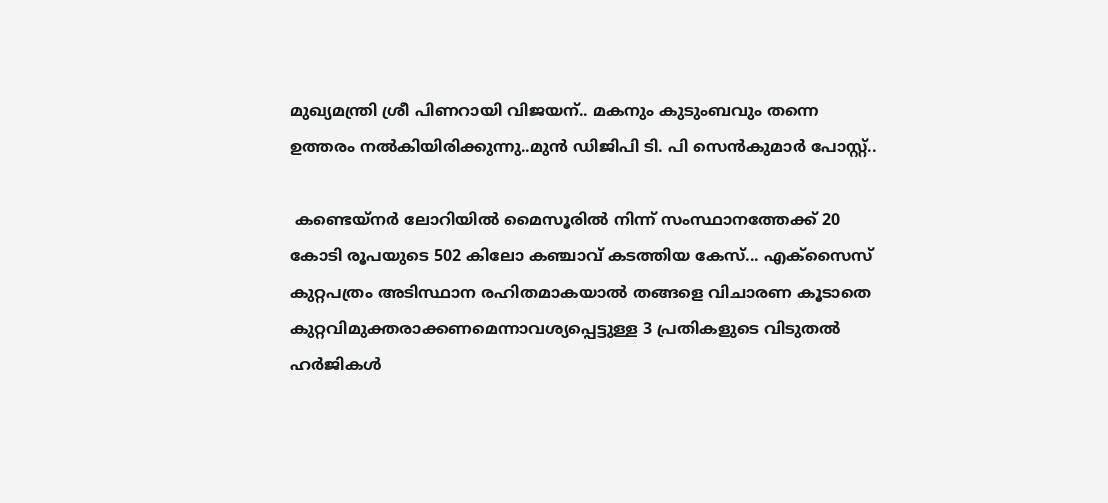മുഖ്യമന്ത്രി ശ്രീ പിണറായി വിജയന്.. മകനും കുടുംബവും തന്നെ ഉത്തരം നൽകിയിരിക്കുന്നു..മുൻ ഡിജിപി ടി. പി സെൻകുമാർ പോസ്റ്റ്..

 കണ്ടെയ്‌നര്‍ ലോറിയില്‍ മൈസൂരില്‍ നിന്ന് സംസ്ഥാനത്തേക്ക് 20 കോടി രൂപയുടെ 502 കിലോ കഞ്ചാവ് കടത്തിയ കേസ്... എക്‌സൈസ് കുറ്റപത്രം അടിസ്ഥാന രഹിതമാകയാല്‍ തങ്ങളെ വിചാരണ കൂടാതെ കുറ്റവിമുക്തരാക്കണമെന്നാവശ്യപ്പെട്ടുള്ള 3 പ്രതികളുടെ വിടുതല്‍ ഹര്‍ജികള്‍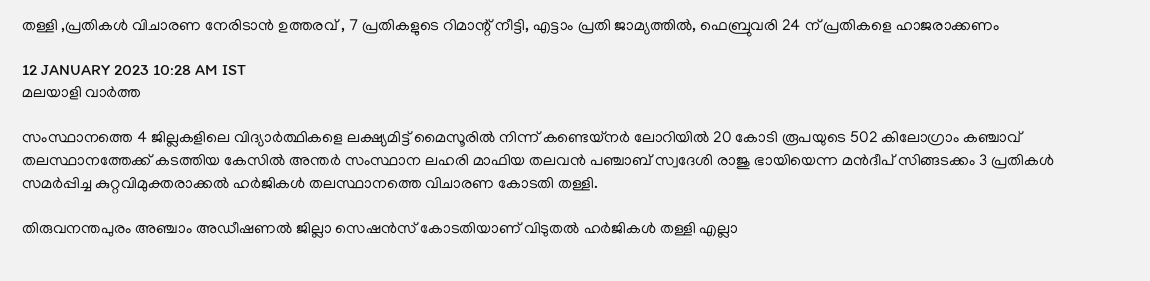തള്ളി ,പ്രതികള്‍ വിചാരണ നേരിടാന്‍ ഉത്തരവ് , 7 പ്രതികളുടെ റിമാന്റ് നീട്ടി, എട്ടാം പ്രതി ജാമ്യത്തില്‍, ഫെബ്രുവരി 24 ന് പ്രതികളെ ഹാജരാക്കണം

12 JANUARY 2023 10:28 AM IST
മലയാളി വാര്‍ത്ത

സംസ്ഥാനത്തെ 4 ജില്ലകളിലെ വിദ്യാര്‍ത്ഥികളെ ലക്ഷ്യമിട്ട് മൈസൂരില്‍ നിന്ന് കണ്ടെയ്‌നര്‍ ലോറിയില്‍ 20 കോടി രൂപയുടെ 502 കിലോഗ്രാം കഞ്ചാവ് തലസ്ഥാനത്തേക്ക് കടത്തിയ കേസില്‍ അന്തര്‍ സംസ്ഥാന ലഹരി മാഫിയ തലവന്‍ പഞ്ചാബ് സ്വദേശി രാജു ഭായിയെന്ന മന്‍ദീപ് സിങ്ങടക്കം 3 പ്രതികള്‍ സമര്‍പ്പിച്ച കുറ്റവിമുക്തരാക്കല്‍ ഹര്‍ജികള്‍ തലസ്ഥാനത്തെ വിചാരണ കോടതി തള്ളി.

തിരുവനന്തപുരം അഞ്ചാം അഡീഷണല്‍ ജില്ലാ സെഷന്‍സ് കോടതിയാണ് വിടുതല്‍ ഹര്‍ജികള്‍ തള്ളി എല്ലാ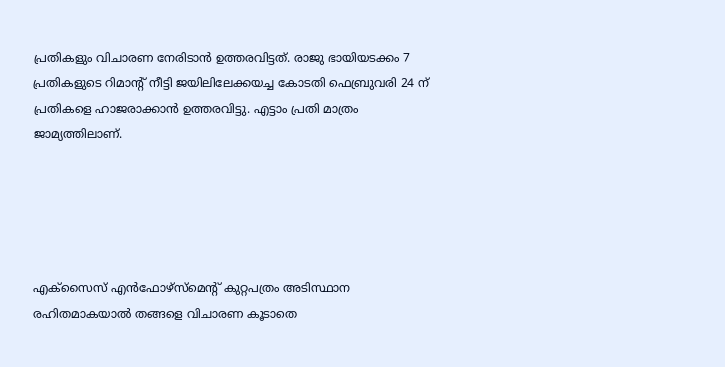പ്രതികളും വിചാരണ നേരിടാന്‍ ഉത്തരവിട്ടത്. രാജു ഭായിയടക്കം 7 പ്രതികളുടെ റിമാന്റ് നീട്ടി ജയിലിലേക്കയച്ച കോടതി ഫെബ്രുവരി 24 ന് പ്രതികളെ ഹാജരാക്കാന്‍ ഉത്തരവിട്ടു. എട്ടാം പ്രതി മാത്രം ജാമ്യത്തിലാണ്.





എക്‌സൈസ് എന്‍ഫോഴ്‌സ്‌മെന്റ് കുറ്റപത്രം അടിസ്ഥാന രഹിതമാകയാല്‍ തങ്ങളെ വിചാരണ കൂടാതെ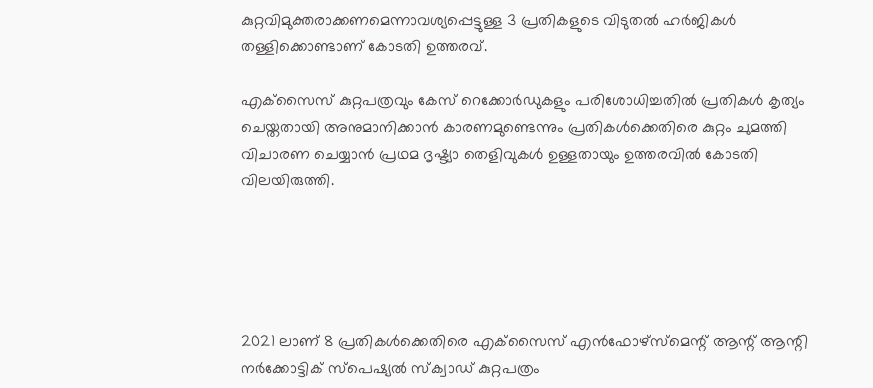കുറ്റവിമുക്തരാക്കണമെന്നാവശ്യപ്പെട്ടുള്ള 3 പ്രതികളുടെ വിടുതല്‍ ഹര്‍ജികള്‍ തള്ളിക്കൊണ്ടാണ് കോടതി ഉത്തരവ്.

എക്‌സൈസ് കുറ്റപത്രവും കേസ് റെക്കോര്‍ഡുകളും പരിശോധിച്ചതില്‍ പ്രതികള്‍ കൃത്യം ചെയ്തതായി അനുമാനിക്കാന്‍ കാരണമുണ്ടെന്നും പ്രതികള്‍ക്കെതിരെ കുറ്റം ചുമത്തി വിചാരണ ചെയ്യാന്‍ പ്രഥമ ദൃഷ്ട്യാ തെളിവുകള്‍ ഉള്ളതായും ഉത്തരവില്‍ കോടതി വിലയിരുത്തി.





2021 ലാണ് 8 പ്രതികള്‍ക്കെതിരെ എക്‌സൈസ് എന്‍ഫോഴ്‌സ്‌മെന്റ് ആന്റ് ആന്റി നര്‍ക്കോട്ടിക് സ്‌പെഷ്യല്‍ സ്‌ക്വാഡ് കുറ്റപത്രം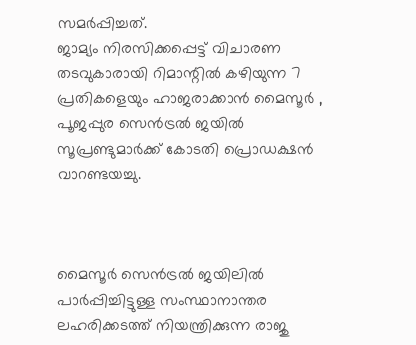സമര്‍പ്പിച്ചത്.
ജാമ്യം നിരസിക്കപ്പെട്ട് വിചാരണ തടവുകാരായി റിമാന്റില്‍ കഴിയുന്ന 7 പ്രതികളെയും ഹാജരാക്കാന്‍ മൈസൂര്‍ , പൂജപ്പുര സെന്‍ട്രല്‍ ജയില്‍ സൂപ്രണ്ടുമാര്‍ക്ക് കോടതി പ്രൊഡക്ഷന്‍ വാറണ്ടയച്ചു.



മൈസൂര്‍ സെന്‍ട്രല്‍ ജയിലില്‍ പാര്‍പ്പിച്ചിട്ടുള്ള സംസ്ഥാനാന്തര ലഹരിക്കടത്ത് നിയന്ത്രിക്കുന്ന രാജു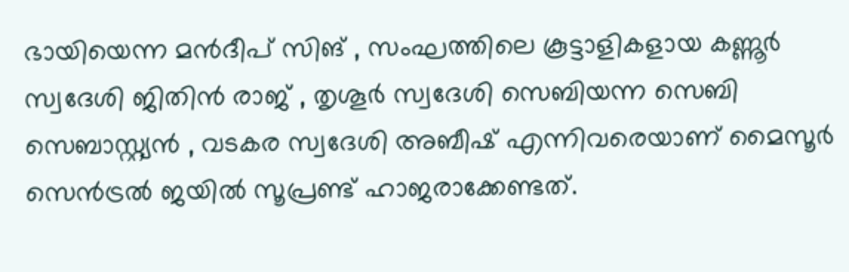ഭായിയെന്ന മന്‍ദീപ് സിങ് , സംഘത്തിലെ കൂട്ടാളികളായ കണ്ണൂര്‍ സ്വദേശി ജിതിന്‍ രാജ് , തൃശൂര്‍ സ്വദേശി സെബിയന്ന സെബി സെബാസ്റ്റ്യന്‍ , വടകര സ്വദേശി അബീഷ് എന്നിവരെയാണ് മൈസൂര്‍ സെന്‍ട്രല്‍ ജയില്‍ സൂപ്രണ്ട് ഹാജരാക്കേണ്ടത്.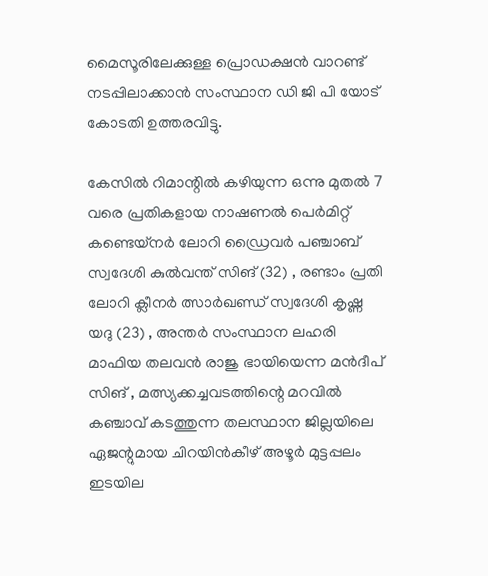മൈസൂരിലേക്കുള്ള പ്രൊഡക്ഷന്‍ വാറണ്ട് നടപ്പിലാക്കാന്‍ സംസ്ഥാന ഡി ജി പി യോട് കോടതി ഉത്തരവിട്ടു.

കേസില്‍ റിമാന്റില്‍ കഴിയുന്ന ഒന്നു മുതല്‍ 7 വരെ പ്രതികളായ നാഷണല്‍ പെര്‍മിറ്റ് കണ്ടെയ്‌നര്‍ ലോറി ഡ്രൈവര്‍ പഞ്ചാബ് സ്വദേശി കുല്‍വന്ത് സിങ് (32) , രണ്ടാം പ്രതി ലോറി ക്ലീനര്‍ ത്സാര്‍ഖണ്ഡ് സ്വദേശി കൃഷ്ണ യദു (23) , അന്തര്‍ സംസ്ഥാന ലഹരി മാഫിയ തലവന്‍ രാജു ഭായിയെന്ന മന്‍ദീപ് സിങ് , മത്സ്യക്കച്ചവടത്തിന്റെ മറവില്‍ കഞ്ചാവ് കടത്തുന്ന തലസ്ഥാന ജില്ലയിലെ ഏജന്റുമായ ചിറയിന്‍കീഴ് അഴൂര്‍ മുട്ടപ്പലം ഇടയില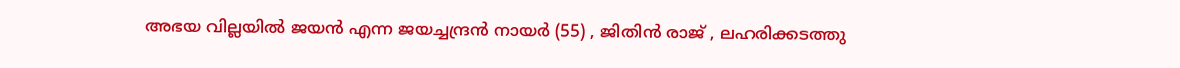അഭയ വില്ലയില്‍ ജയന്‍ എന്ന ജയച്ചന്ദ്രന്‍ നായര്‍ (55) , ജിതിന്‍ രാജ് , ലഹരിക്കടത്തു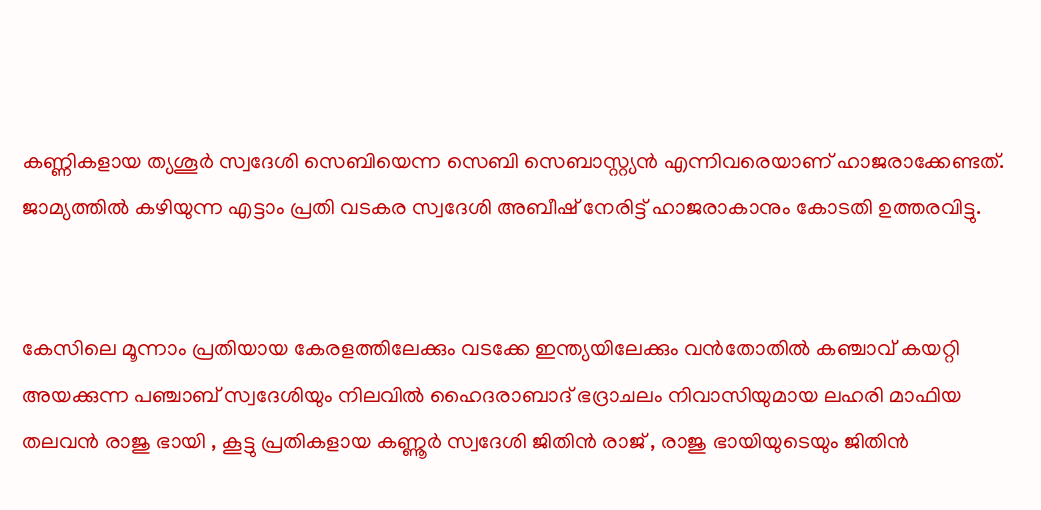കണ്ണികളായ ത്യശൂര്‍ സ്വദേശി സെബിയെന്ന സെബി സെബാസ്റ്റ്യന്‍ എന്നിവരെയാണ് ഹാജരാക്കേണ്ടത്. ജാമ്യത്തില്‍ കഴിയുന്ന എട്ടാം പ്രതി വടകര സ്വദേശി അബീഷ് നേരിട്ട് ഹാജരാകാനും കോടതി ഉത്തരവിട്ടു.


കേസിലെ മൂന്നാം പ്രതിയായ കേരളത്തിലേക്കും വടക്കേ ഇന്ത്യയിലേക്കും വന്‍തോതില്‍ കഞ്ചാവ് കയറ്റി അയക്കുന്ന പഞ്ചാബ് സ്വദേശിയും നിലവില്‍ ഹൈദരാബാദ് ഭദ്രാചലം നിവാസിയുമായ ലഹരി മാഫിയ തലവന്‍ രാജു ഭായി , കൂട്ടു പ്രതികളായ കണ്ണൂര്‍ സ്വദേശി ജിതിന്‍ രാജ് , രാജു ഭായിയുടെയും ജിതിന്‍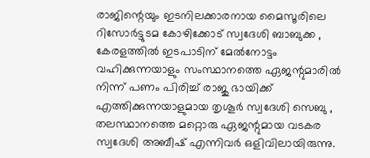രാജിന്റെയും ഇടനിലക്കാരനായ മൈസൂരിലെ റിസോര്‍ട്ടുടമ കോഴിക്കോട് സ്വദേശി ബാബുക്ക , കേരളത്തില്‍ ഇടപാടിന് മേല്‍നോട്ടം വഹിക്കുന്നയാളും സംസ്ഥാനത്തെ ഏജന്റുമാരില്‍ നിന്ന് പണം പിരിച്ച് രാജു ഭായിക്ക് എത്തിക്കുന്നയാളുമായ തൃശൂര്‍ സ്വദേശി സെബു , തലസ്ഥാനത്തെ മറ്റൊരു ഏജന്റുമായ വടകര സ്വദേശി അബീഷ് എന്നിവര്‍ ഒളിവിലായിരുന്നു.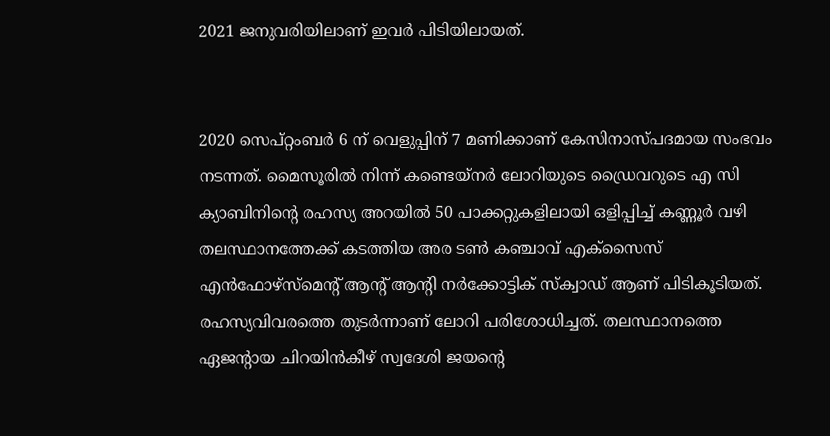2021 ജനുവരിയിലാണ് ഇവര്‍ പിടിയിലായത്.


2020 സെപ്റ്റംബര്‍ 6 ന് വെളുപ്പിന് 7 മണിക്കാണ് കേസിനാസ്പദമായ സംഭവം നടന്നത്. മൈസൂരില്‍ നിന്ന് കണ്ടെയ്‌നര്‍ ലോറിയുടെ ഡ്രൈവറുടെ എ സി ക്യാബിനിന്റെ രഹസ്യ അറയില്‍ 50 പാക്കറ്റുകളിലായി ഒളിപ്പിച്ച് കണ്ണൂര്‍ വഴി തലസ്ഥാനത്തേക്ക് കടത്തിയ അര ടണ്‍ കഞ്ചാവ് എക്‌സൈസ് എന്‍ഫോഴ്‌സ്‌മെന്റ് ആന്റ് ആന്റി നര്‍ക്കോട്ടിക് സ്‌ക്വാഡ് ആണ് പിടികൂടിയത്. രഹസ്യവിവരത്തെ തുടര്‍ന്നാണ് ലോറി പരിശോധിച്ചത്. തലസ്ഥാനത്തെ ഏജന്റായ ചിറയിന്‍കീഴ് സ്വദേശി ജയന്റെ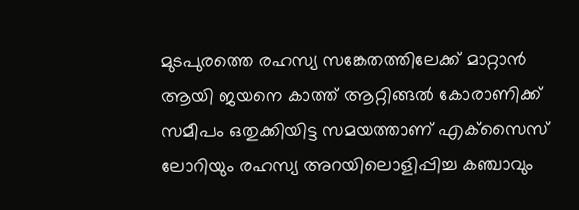മുടപുരത്തെ രഹസ്യ സങ്കേതത്തിലേക്ക് മാറ്റാന്‍ ആയി ജയനെ കാത്ത് ആറ്റിങ്ങല്‍ കോരാണിക്ക് സമീപം ഒതുക്കിയിട്ട സമയത്താണ് എക്‌സൈസ് ലോറിയും രഹസ്യ അറയിലൊളിപ്പിച്ച കഞ്ചാവും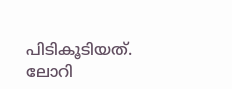പിടികൂടിയത്. ലോറി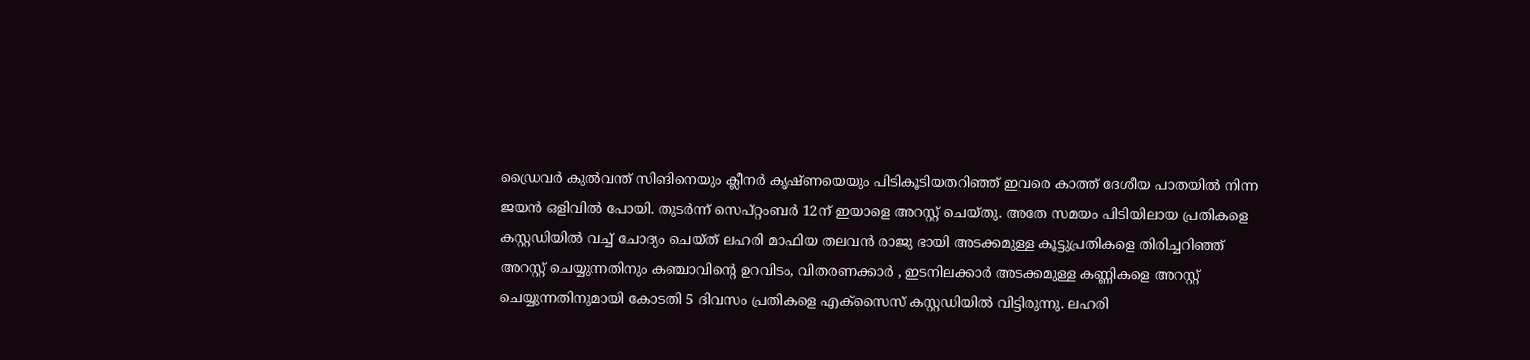ഡ്രൈവര്‍ കുല്‍വന്ത് സിങിനെയും ക്ലീനര്‍ കൃഷ്ണയെയും പിടികൂടിയതറിഞ്ഞ് ഇവരെ കാത്ത് ദേശീയ പാതയില്‍ നിന്ന ജയന്‍ ഒളിവില്‍ പോയി. തുടര്‍ന്ന് സെപ്റ്റംബര്‍ 12ന് ഇയാളെ അറസ്റ്റ് ചെയ്തു. അതേ സമയം പിടിയിലായ പ്രതികളെ കസ്റ്റഡിയില്‍ വച്ച് ചോദ്യം ചെയ്ത് ലഹരി മാഫിയ തലവന്‍ രാജു ഭായി അടക്കമുള്ള കൂട്ടുപ്രതികളെ തിരിച്ചറിഞ്ഞ് അറസ്റ്റ് ചെയ്യുന്നതിനും കഞ്ചാവിന്റെ ഉറവിടം, വിതരണക്കാര്‍ , ഇടനിലക്കാര്‍ അടക്കമുള്ള കണ്ണികളെ അറസ്റ്റ് ചെയ്യുന്നതിനുമായി കോടതി 5 ദിവസം പ്രതികളെ എക്‌സൈസ് കസ്റ്റഡിയില്‍ വിട്ടിരുന്നു. ലഹരി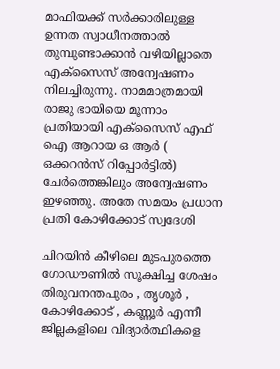മാഫിയക്ക് സര്‍ക്കാരിലുള്ള ഉന്നത സ്വാധീനത്താല്‍ തുമ്പുണ്ടാക്കാന്‍ വഴിയില്ലാതെ എക്‌സൈസ് അന്വേഷണം നിലച്ചിരുന്നു. നാമമാത്രമായി രാജു ഭായിയെ മൂന്നാം പ്രതിയായി എക്‌സൈസ് എഫ് ഐ ആറായ ഒ ആര്‍ ( ഒക്കറന്‍സ് റിപ്പോര്‍ട്ടില്‍) ചേര്‍ത്തെങ്കിലും അന്വേഷണം ഇഴഞ്ഞു. അതേ സമയം പ്രധാന പ്രതി കോഴിക്കോട് സ്വദേശി

ചിറയിന്‍ കീഴിലെ മുടപുരത്തെ ഗോഡൗണില്‍ സൂക്ഷിച്ച ശേഷം തിരുവനന്തപുരം , തൃശൂര്‍ , കോഴിക്കോട് , കണ്ണൂര്‍ എന്നീ ജില്ലകളിലെ വിദ്യാര്‍ത്ഥികളെ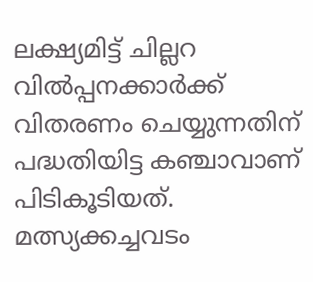ലക്ഷ്യമിട്ട് ചില്ലറ വില്‍പ്പനക്കാര്‍ക്ക് വിതരണം ചെയ്യുന്നതിന് പദ്ധതിയിട്ട കഞ്ചാവാണ് പിടികൂടിയത്. മത്സ്യക്കച്ചവടം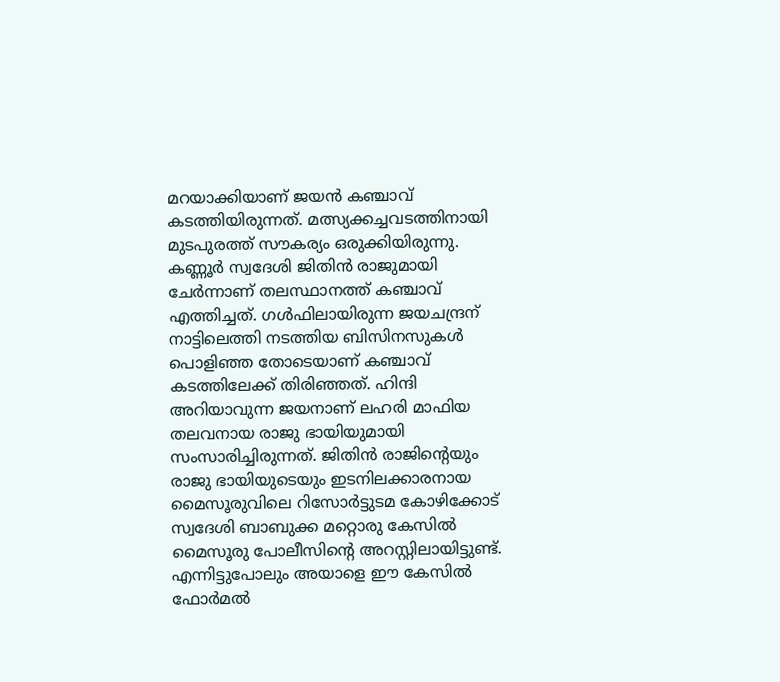മറയാക്കിയാണ് ജയന്‍ കഞ്ചാവ് കടത്തിയിരുന്നത്. മത്സ്യക്കച്ചവടത്തിനായി മുടപുരത്ത് സൗകര്യം ഒരുക്കിയിരുന്നു.
കണ്ണൂര്‍ സ്വദേശി ജിതിന്‍ രാജുമായി ചേര്‍ന്നാണ് തലസ്ഥാനത്ത് കഞ്ചാവ് എത്തിച്ചത്. ഗള്‍ഫിലായിരുന്ന ജയചന്ദ്രന് നാട്ടിലെത്തി നടത്തിയ ബിസിനസുകള്‍ പൊളിഞ്ഞ തോടെയാണ് കഞ്ചാവ് കടത്തിലേക്ക് തിരിഞ്ഞത്. ഹിന്ദി അറിയാവുന്ന ജയനാണ് ലഹരി മാഫിയ തലവനായ രാജു ഭായിയുമായി സംസാരിച്ചിരുന്നത്. ജിതിന്‍ രാജിന്റെയും രാജു ഭായിയുടെയും ഇടനിലക്കാരനായ മൈസൂരുവിലെ റിസോര്‍ട്ടുടമ കോഴിക്കോട് സ്വദേശി ബാബുക്ക മറ്റൊരു കേസില്‍ മൈസൂരു പോലീസിന്റെ അറസ്റ്റിലായിട്ടുണ്ട്. എന്നിട്ടുപോലും അയാളെ ഈ കേസില്‍ ഫോര്‍മല്‍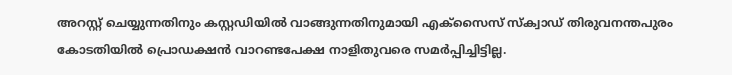അറസ്റ്റ് ചെയ്യുന്നതിനും കസ്റ്റഡിയില്‍ വാങ്ങുന്നതിനുമായി എക്‌സൈസ് സ്‌ക്വാഡ് തിരുവനന്തപുരം കോടതിയില്‍ പ്രൊഡക്ഷന്‍ വാറണ്ടപേക്ഷ നാളിതുവരെ സമര്‍പ്പിച്ചിട്ടില്ല.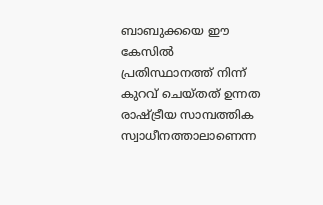ബാബുക്കയെ ഈ കേസില്‍ പ്രതിസ്ഥാനത്ത് നിന്ന് കുറവ് ചെയ്തത് ഉന്നത രാഷ്ട്രീയ സാമ്പത്തിക സ്വാധീനത്താലാണെന്ന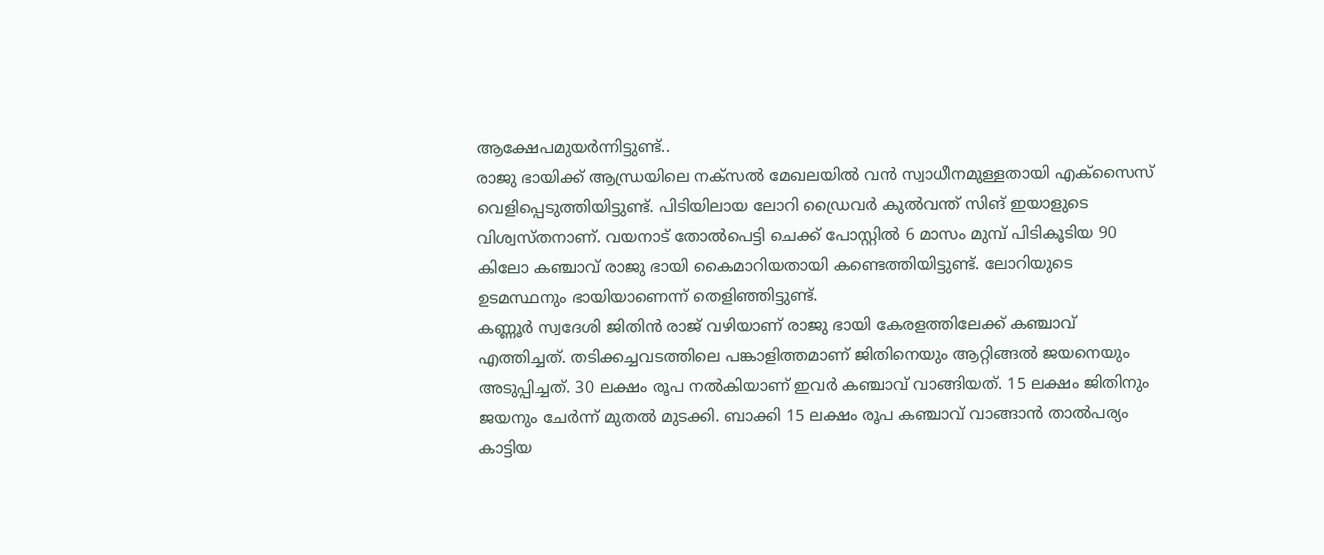ആക്ഷേപമുയര്‍ന്നിട്ടുണ്ട്..
രാജു ഭായിക്ക് ആന്ധ്രയിലെ നക്‌സല്‍ മേഖലയില്‍ വന്‍ സ്വാധീനമുള്ളതായി എക്‌സൈസ് വെളിപ്പെടുത്തിയിട്ടുണ്ട്. പിടിയിലായ ലോറി ഡ്രൈവര്‍ കുല്‍വന്ത് സിങ് ഇയാളുടെ വിശ്വസ്തനാണ്. വയനാട് തോല്‍പെട്ടി ചെക്ക് പോസ്റ്റില്‍ 6 മാസം മുമ്പ് പിടികൂടിയ 90 കിലോ കഞ്ചാവ് രാജു ഭായി കൈമാറിയതായി കണ്ടെത്തിയിട്ടുണ്ട്. ലോറിയുടെ ഉടമസ്ഥനും ഭായിയാണെന്ന് തെളിഞ്ഞിട്ടുണ്ട്.
കണ്ണൂര്‍ സ്വദേശി ജിതിന്‍ രാജ് വഴിയാണ് രാജു ഭായി കേരളത്തിലേക്ക് കഞ്ചാവ് എത്തിച്ചത്. തടിക്കച്ചവടത്തിലെ പങ്കാളിത്തമാണ് ജിതിനെയും ആറ്റിങ്ങല്‍ ജയനെയും അടുപ്പിച്ചത്. 30 ലക്ഷം രൂപ നല്‍കിയാണ് ഇവര്‍ കഞ്ചാവ് വാങ്ങിയത്. 15 ലക്ഷം ജിതിനും ജയനും ചേര്‍ന്ന് മുതല്‍ മുടക്കി. ബാക്കി 15 ലക്ഷം രൂപ കഞ്ചാവ് വാങ്ങാന്‍ താല്‍പര്യം കാട്ടിയ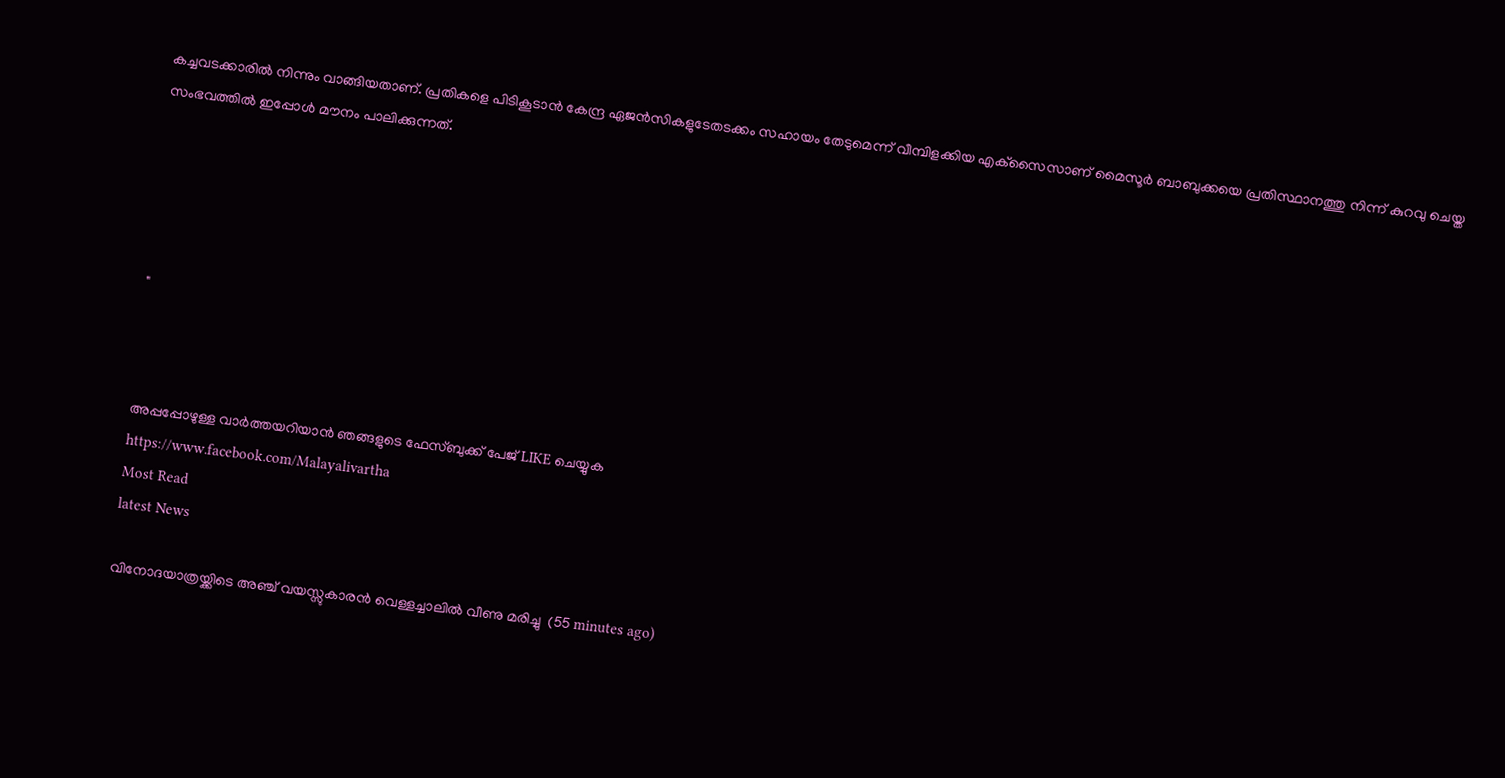കച്ചവടക്കാരില്‍ നിന്നും വാങ്ങിയതാണ്. പ്രതികളെ പിടികൂടാന്‍ കേന്ദ്ര ഏജന്‍സികളുടേതടക്കം സഹായം തേടുമെന്ന് വീമ്പിളക്കിയ എക്‌സൈസാണ് മൈസൂര്‍ ബാബുക്കയെ പ്രതിസ്ഥാനത്തു നിന്ന് കുറവു ചെയ്ത സംഭവത്തില്‍ ഇപ്പോള്‍ മൗനം പാലിക്കുന്നത്.





"



അപ്പപ്പോഴുള്ള വാര്‍ത്തയറിയാന്‍ ഞങ്ങളുടെ ഫേസ്‌ബുക്ക്‌ പേജ് LIKE ചെയ്യുക
https://www.facebook.com/Malayalivartha
Most Read
latest News

വിനോദയാത്രയ്ക്കിടെ അഞ്ച് വയസ്സുകാരന്‍ വെള്ളച്ചാലില്‍ വീണു മരിച്ചു  (55 minutes ago)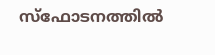സ്‌ഫോടനത്തില്‍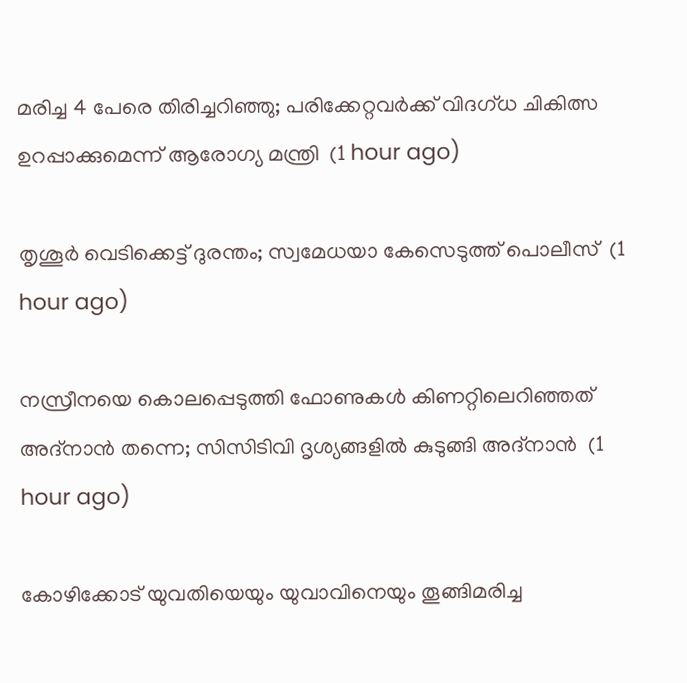മരിച്ച 4 പേരെ തിരിച്ചറിഞ്ഞു; പരിക്കേറ്റവര്‍ക്ക് വിദഗ്ധ ചികിത്സ ഉറപ്പാക്കുമെന്ന് ആരോഗ്യ മന്ത്രി  (1 hour ago)

തൃശൂര്‍ വെടിക്കെട്ട് ദുരന്തം; സ്വമേധയാ കേസെടുത്ത് പൊലീസ്  (1 hour ago)

നസ്രീനയെ കൊലപ്പെടുത്തി ഫോണുകള്‍ കിണറ്റിലെറിഞ്ഞത് അദ്‌നാന്‍ തന്നെ; സിസിടിവി ദൃശ്യങ്ങളില്‍ കുടുങ്ങി അദ്‌നാന്‍  (1 hour ago)

കോഴിക്കോട് യുവതിയെയും യുവാവിനെയും തൂങ്ങിമരിച്ച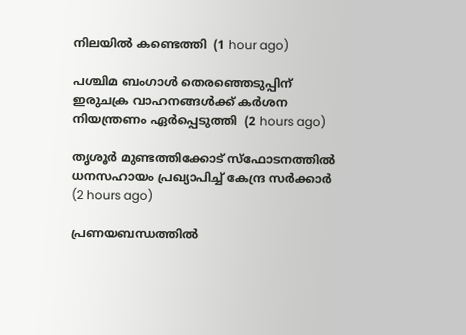നിലയില്‍ കണ്ടെത്തി  (1 hour ago)

പശ്ചിമ ബംഗാള്‍ തെരഞ്ഞെടുപ്പിന് ഇരുചക്ര വാഹനങ്ങള്‍ക്ക് കര്‍ശന നിയന്ത്രണം ഏര്‍പ്പെടുത്തി  (2 hours ago)

തൃശൂര്‍ മുണ്ടത്തിക്കോട് സ്‌ഫോടനത്തില്‍ ധനസഹായം പ്രഖ്യാപിച്ച് കേന്ദ്ര സര്‍ക്കാര്‍  (2 hours ago)

പ്രണയബന്ധത്തില്‍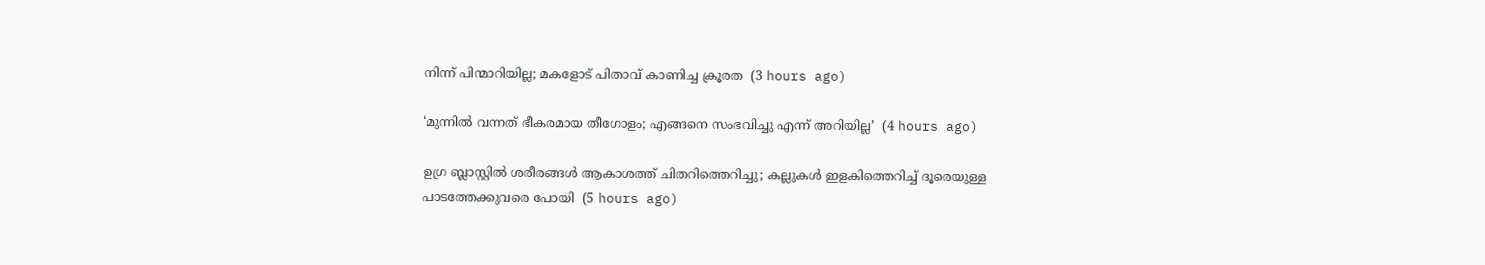നിന്ന് പിന്മാറിയില്ല; മകളോട് പിതാവ് കാണിച്ച ക്രൂരത  (3 hours ago)

‘മുന്നിൽ വന്നത് ഭീകരമായ തീഗോളം; എങ്ങനെ സംഭവിച്ചു എന്ന് അറിയില്ല’  (4 hours ago)

ഉഗ്ര ബ്ലാസ്റ്റിൽ ശരീരങ്ങൾ ആകാശത്ത് ചിതറിത്തെറിച്ചു; കല്ലുകൾ ഇളകിത്തെറിച്ച് ദൂരെയുള്ള പാടത്തേക്കുവരെ പോയി  (5 hours ago)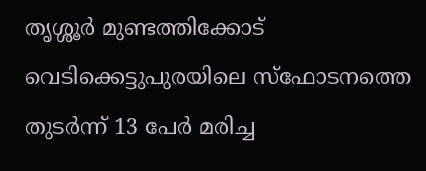തൃശ്ശൂർ മുണ്ടത്തിക്കോട് വെടിക്കെട്ടുപുരയിലെ സ്ഫോടനത്തെ തുടർന്ന് 13 പേർ മരിച്ച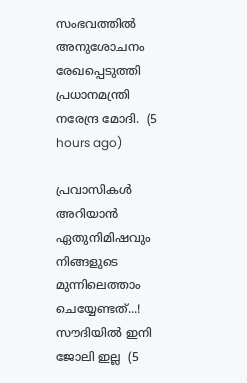സംഭവത്തിൽ അനുശോചനം രേഖപ്പെടുത്തി പ്രധാനമന്ത്രി നരേന്ദ്ര മോദി.  (5 hours ago)

പ്രവാസികൾ അറിയാൻ ഏതുനിമിഷവും നിങ്ങളുടെ മുന്നിലെത്താം ചെയ്യേണ്ടത്...! സൗദിയിൽ ഇനി ജോലി ഇല്ല  (5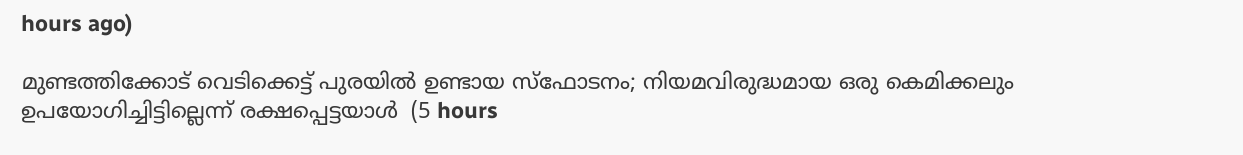hours ago)

മുണ്ടത്തിക്കോട് വെടിക്കെട്ട് പുരയില്‍ ഉണ്ടായ സ്‌ഫോടനം; നിയമവിരുദ്ധമായ ഒരു കെമിക്കലും ഉപയോഗിച്ചിട്ടില്ലെന്ന് രക്ഷപ്പെട്ടയാള്‍  (5 hours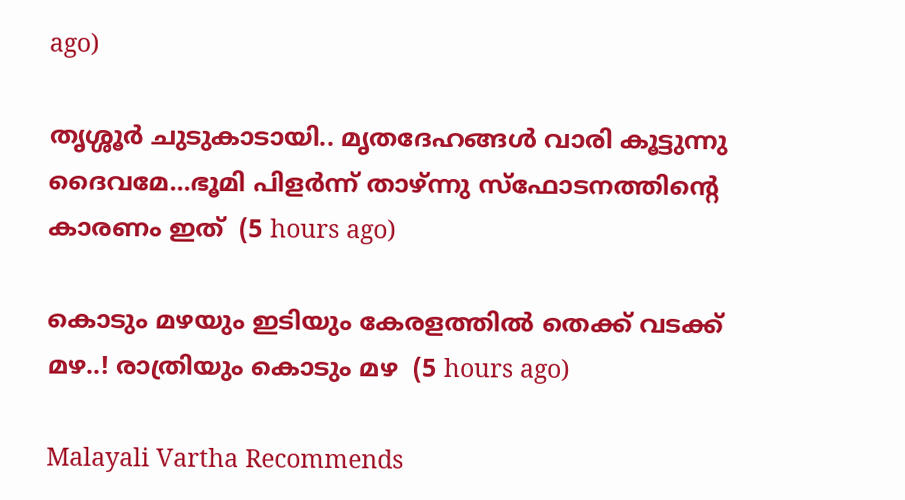ago)

തൃശ്ശൂര്‍ ചുടുകാടായി.. മൃതദേഹങ്ങൾ വാരി കൂട്ടുന്നു ദൈവമേ...ഭൂമി പിളർന്ന് താഴ്ന്നു സ്ഫോടനത്തിന്റെ കാരണം ഇത്  (5 hours ago)

കൊടും മഴയും ഇടിയും കേരളത്തിൽ തെക്ക് വടക്ക് മഴ..! രാത്രിയും കൊടും മഴ  (5 hours ago)

Malayali Vartha Recommends